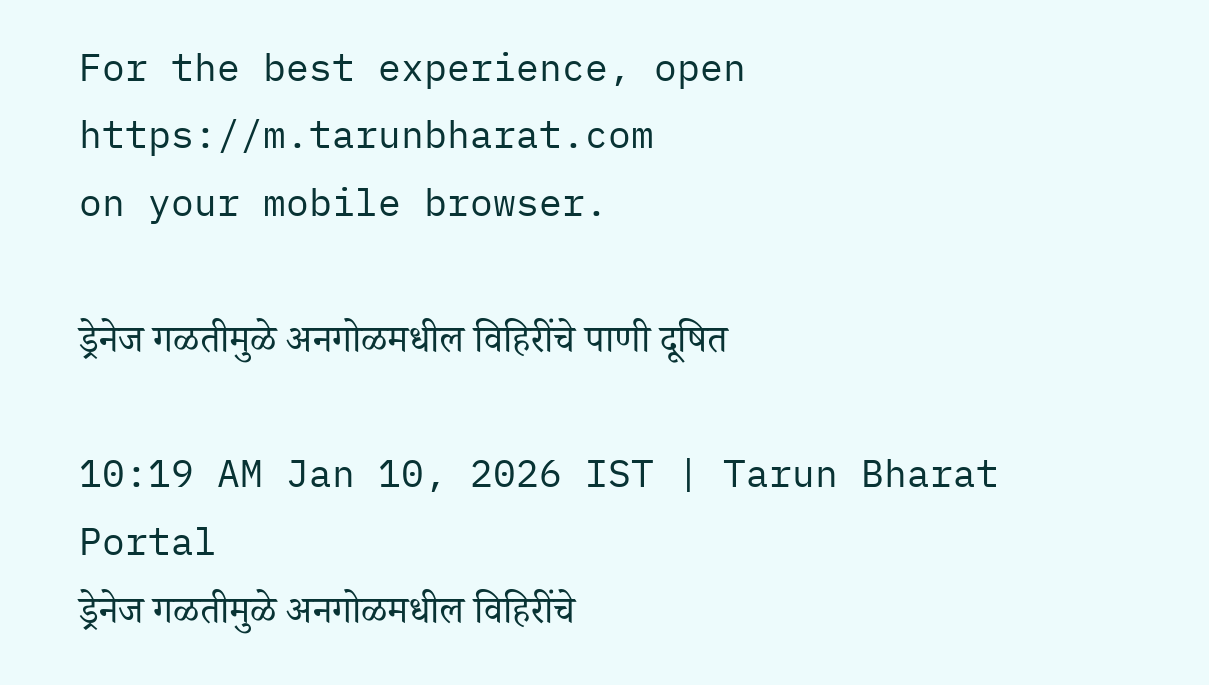For the best experience, open
https://m.tarunbharat.com
on your mobile browser.

ड्रेनेज गळतीमुळे अनगोळमधील विहिरींचे पाणी दूषित

10:19 AM Jan 10, 2026 IST | Tarun Bharat Portal
ड्रेनेज गळतीमुळे अनगोळमधील विहिरींचे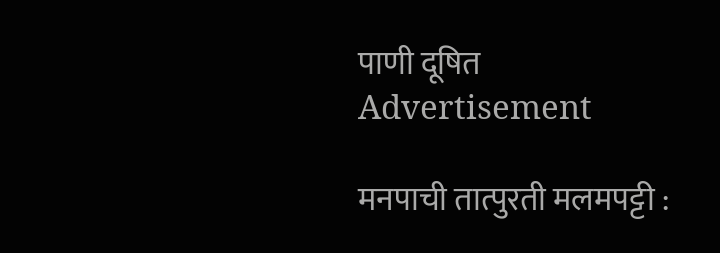पाणी दूषित
Advertisement

मनपाची तात्पुरती मलमपट्टी :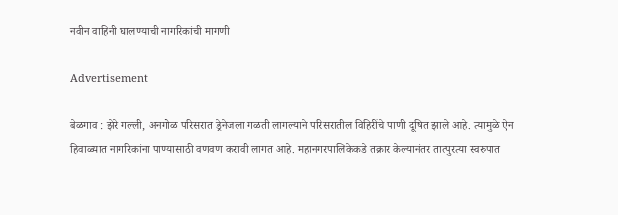नवीन वाहिनी घालण्याची नागरिकांची मागणी

Advertisement

बेळगाव : झेरे गल्ली, अनगोळ परिसरात ड्रेनेजला गळती लागल्याने परिसरातील विहिरींचे पाणी दूषित झाले आहे. त्यामुळे ऐन हिवाळ्यात नागरिकांना पाण्यासाठी वणवण करावी लागत आहे. महानगरपालिकेकडे तक्रार केल्यानंतर तात्पुरत्या स्वरुपात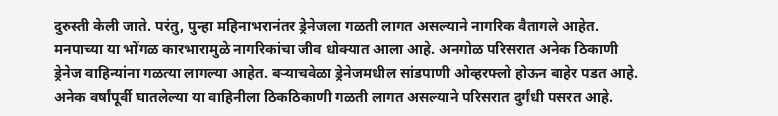दुरुस्ती केली जाते. परंतु, पुन्हा महिनाभरानंतर ड्रेनेजला गळती लागत असल्याने नागरिक वैतागले आहेत. मनपाच्या या भोंगळ कारभारामुळे नागरिकांचा जीव धोक्यात आला आहे. अनगोळ परिसरात अनेक ठिकाणी ड्रेनेज वाहिन्यांना गळत्या लागल्या आहेत. बऱ्याचवेळा ड्रेनेजमधील सांडपाणी ओव्हरफ्लो होऊन बाहेर पडत आहे. अनेक वर्षांपूर्वी घातलेल्या या वाहिनीला ठिकठिकाणी गळती लागत असल्याने परिसरात दुर्गंधी पसरत आहे.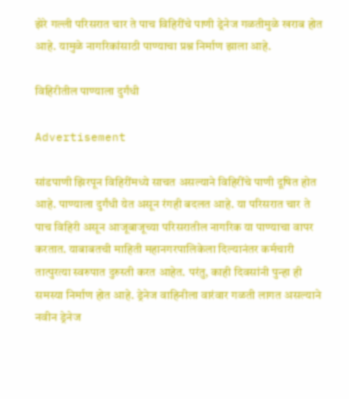झेरे गल्ली परिसरात चार ते पाच विहिरींचे पाणी ड्रेनेज गळतीमुळे खराब होत आहे. यामुळे नागरिकांसाठी पाण्याचा प्रश्न निर्माण झाला आहे.

विहिरीतील पाण्याला दुर्गंधी

Advertisement

सांडपाणी झिरपून विहिरींमध्ये साचत असल्याने विहिरींचे पाणी दूषित होत आहे. पाण्याला दुर्गंधी येत असून रंगही बदलत आहे. या परिसरात चार ते पाच विहिरी असून आजूबाजूच्या परिसरातील नागरिक या पाण्याचा वापर करतात. याबाबतची माहिती महानगरपालिकेला दिल्यानंतर कर्मचारी तात्पुरत्या स्वरुपात दुरुस्ती करत आहेत. परंतु, काही दिवसांनी पुन्हा ही समस्या निर्माण होत आहे. ड्रेनेज वाहिनीला वारंवार गळती लागत असल्याने नवीन ड्रेनेज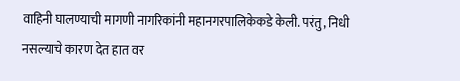वाहिनी घालण्याची मागणी नागरिकांनी महानगरपालिकेकडे केली. परंतु, निधी नसल्याचे कारण देत हात वर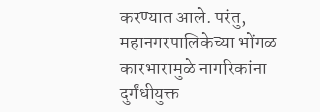करण्यात आले. परंतु, महानगरपालिकेच्या भोंगळ कारभारामुळे नागरिकांना दुर्गंधीयुक्त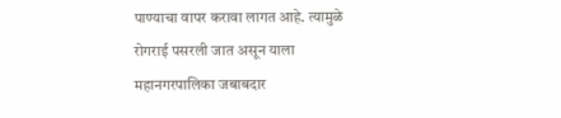पाण्याचा वापर करावा लागत आहे. त्यामुळे रोगराई पसरली जात असून याला महानगरपालिका जबाबदार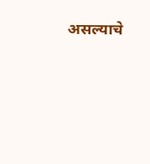असल्याचे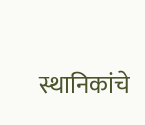स्थानिकांचे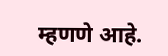म्हणणे आहे.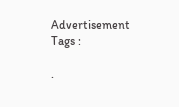Advertisement
Tags :

.